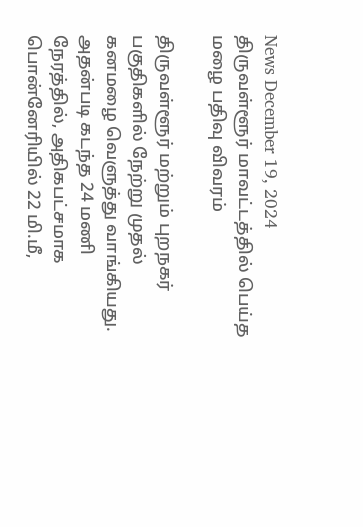News December 19, 2024
திருவள்ளூர் மாவட்டத்தில் பெய்த மழை பதிவு விவரம்

திருவள்ளூர் மற்றும் புறநகர் பகுதிகளில் நேற்று முதல் கனமழை வெளுத்து வாங்கியது. அதன்படி கடந்த 24 மணி நேரத்தில், அதிகபட்சமாக பொன்னேரியில் 22 மி.மீ,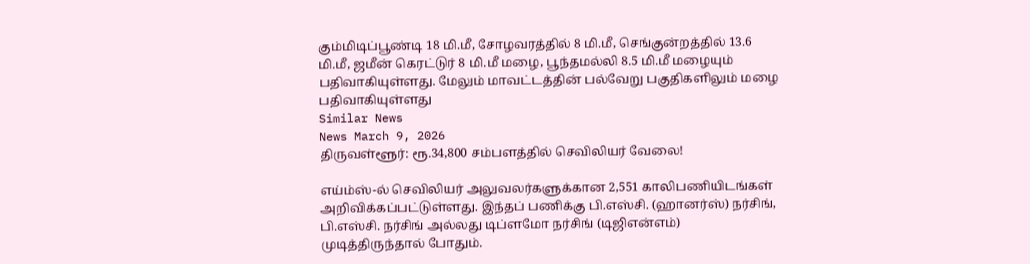கும்மிடிப்பூண்டி 18 மி.மீ, சோழவரத்தில் 8 மி.மீ, செங்குன்றத்தில் 13.6 மி.மீ, ஜமீன் கெரட்டுர் 8 மி.மீ மழை, பூந்தமல்லி 8.5 மி.மீ மழையும் பதிவாகியுள்ளது. மேலும் மாவட்டத்தின் பல்வேறு பகுதிகளிலும் மழை பதிவாகியுள்ளது
Similar News
News March 9, 2026
திருவள்ளூர்: ரூ.34,800 சம்பளத்தில் செவிலியர் வேலை!

எய்ம்ஸ்-ல் செவிலியர் அலுவலர்களுக்கான 2,551 காலிபணியிடங்கள் அறிவிக்கப்பட்டுள்ளது. இந்தப் பணிக்கு பி.எஸ்சி. (ஹானர்ஸ்) நர்சிங், பி.எஸ்சி. நர்சிங் அல்லது டிப்ளமோ நர்சிங் (டிஜிஎன்எம்) முடித்திருந்தால் போதும்.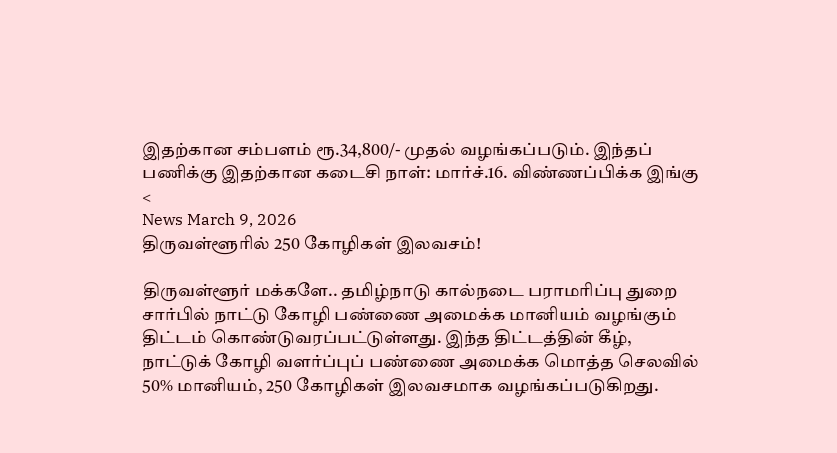இதற்கான சம்பளம் ரூ.34,800/- முதல் வழங்கப்படும். இந்தப் பணிக்கு இதற்கான கடைசி நாள்: மார்ச்.16. விண்ணப்பிக்க இங்கு <
News March 9, 2026
திருவள்ளூரில் 250 கோழிகள் இலவசம்!

திருவள்ளூர் மக்களே.. தமிழ்நாடு கால்நடை பராமரிப்பு துறை சார்பில் நாட்டு கோழி பண்ணை அமைக்க மானியம் வழங்கும் திட்டம் கொண்டுவரப்பட்டுள்ளது. இந்த திட்டத்தின் கீழ், நாட்டுக் கோழி வளர்ப்புப் பண்ணை அமைக்க மொத்த செலவில் 50% மானியம், 250 கோழிகள் இலவசமாக வழங்கப்படுகிறது.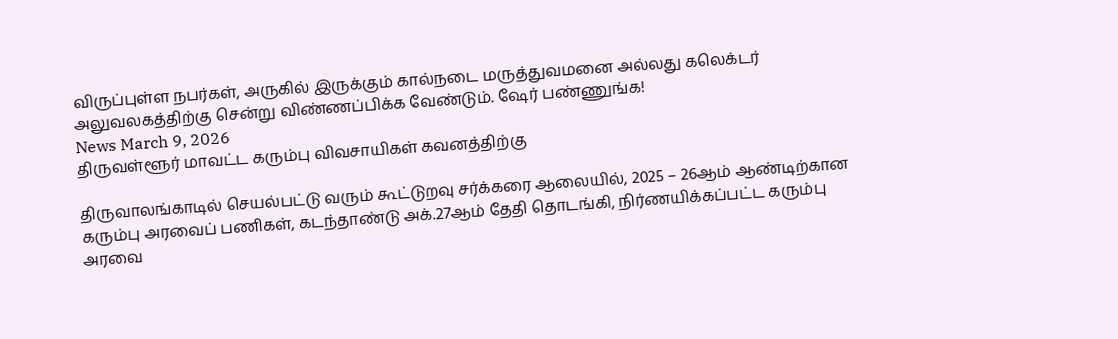விருப்புள்ள நபர்கள், அருகில் இருக்கும் கால்நடை மருத்துவமனை அல்லது கலெக்டர் அலுவலகத்திற்கு சென்று விண்ணப்பிக்க வேண்டும். ஷேர் பண்ணுங்க!
News March 9, 2026
திருவள்ளூர் மாவட்ட கரும்பு விவசாயிகள் கவனத்திற்கு

திருவாலங்காடில் செயல்பட்டு வரும் கூட்டுறவு சர்க்கரை ஆலையில், 2025 – 26ஆம் ஆண்டிற்கான கரும்பு அரவைப் பணிகள், கடந்தாண்டு அக்.27ஆம் தேதி தொடங்கி, நிர்ணயிக்கப்பட்ட கரும்பு அரவை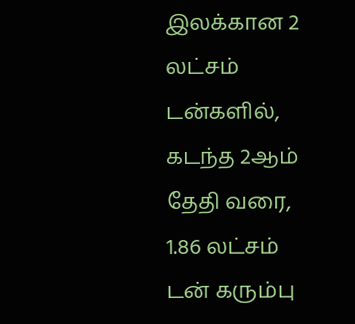இலக்கான 2 லட்சம் டன்களில், கடந்த 2ஆம் தேதி வரை, 1.86 லட்சம் டன் கரும்பு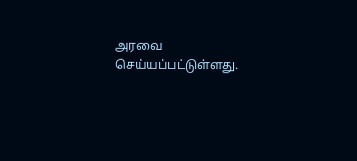அரவை செய்யப்பட்டுள்ளது.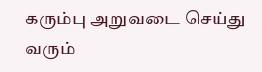கரும்பு அறுவடை செய்து வரும்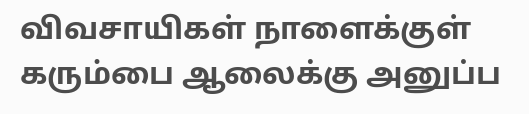விவசாயிகள் நாளைக்குள் கரும்பை ஆலைக்கு அனுப்ப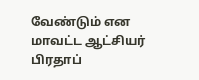வேண்டும் என மாவட்ட ஆட்சியர் பிரதாப்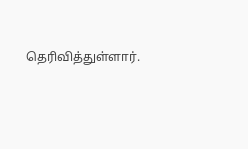தெரிவித்துள்ளார்.